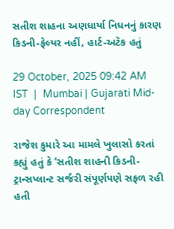સતીશ શાહના અણધાર્યા નિધનનું કારણ કિડની-ફેલ્યર નહીં, હાર્ટ-અટૅક હતું

29 October, 2025 09:42 AM IST  |  Mumbai | Gujarati Mid-day Correspondent

રાજેશ કુમારે આ મામલે ખુલાસો કરતાં કહ્યું હતું કે ‘સતીશ શાહન‌ી કિડની-ટ્રાન્સપ્લાન્ટ સર્જરી સંપૂર્ણપણે સફળ રહી હતી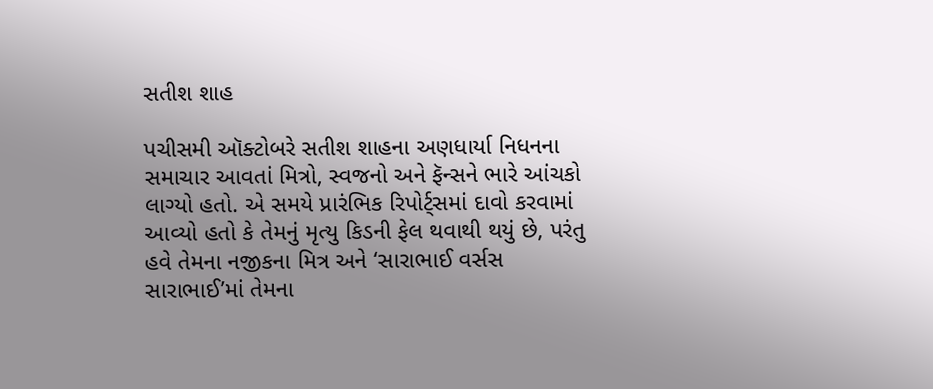સતીશ શાહ

પચીસમી ઑક્ટોબરે સતીશ શાહના અણધાર્યા નિધનના સમાચાર આવતાં મિત્રો, સ્વજનો અને ફૅન્સને ભારે આંચકો લાગ્યો હતો. એ સમયે પ્રારંભિક રિપોર્ટ્સમાં દાવો કરવામાં આવ્યો હતો કે તેમનું મૃત્યુ કિડની ફેલ થવાથી થયું છે, પરંતુ હવે તેમના નજીકના મિત્ર અને ‘સારાભાઈ વર્સસ સારાભાઈ’માં તેમના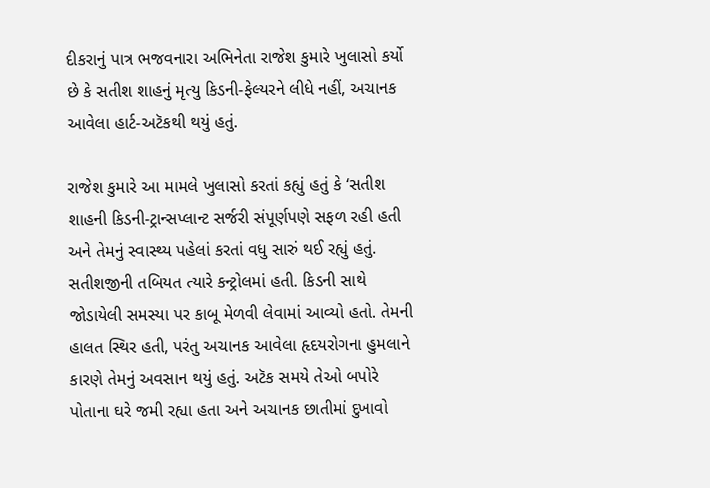દીકરાનું પાત્ર ભજવનારા અભિનેતા રાજેશ કુમારે ખુલાસો કર્યો છે કે સતીશ શાહનું મૃત્યુ કિડની-ફેલ્યરને લીધે નહીં, અચાનક આવેલા હાર્ટ-અટૅકથી થયું હતું.

રાજેશ કુમારે આ મામલે ખુલાસો કરતાં કહ્યું હતું કે ‘સતીશ શાહન‌ી કિડની-ટ્રાન્સપ્લાન્ટ સર્જરી સંપૂર્ણપણે સફળ રહી હતી અને તેમનું સ્વાસ્થ્ય પહેલાં કરતાં વધુ સારું થઈ રહ્યું હતું. સતીશજીની તબિયત ત્યારે કન્ટ્રોલમાં હતી. કિડની સાથે જોડાયેલી સમસ્યા પર કાબૂ મેળવી લેવામાં આવ્યો હતો. તેમની હાલત સ્થિર હતી, પરંતુ અચાનક આવેલા હૃદયરોગના હુમલાને કારણે તેમનું અવસાન થયું હતું. અટૅક સમયે તેઓ બપોરે પોતાના ઘરે જમી રહ્યા હતા અને અચાનક છાતીમાં દુખાવો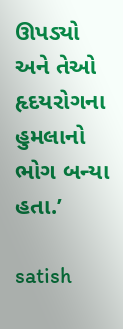ઊપડ્યો અને તેઓ હૃદયરોગના હુમલાનો ભોગ બન્યા હતા.’

satish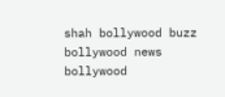shah bollywood buzz bollywood news bollywood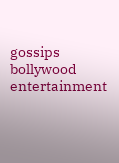gossips bollywood entertainment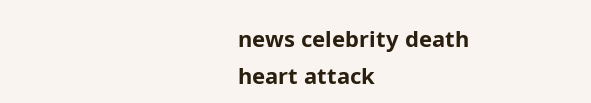news celebrity death heart attack